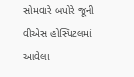સોમવારે બપોરે જૂની વીએસ હોસ્પિટલમાં આવેલા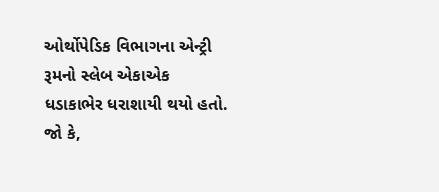ઓર્થોપેડિક વિભાગના એન્ટ્રી રૂમનો સ્લેબ એકાએક ધડાકાભેર ધરાશાયી થયો હતો. જો કે,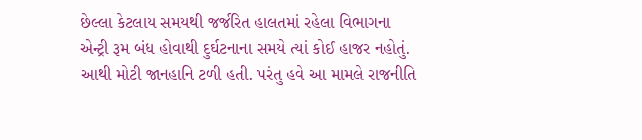છેલ્લા કેટલાય સમયથી જર્જરિત હાલતમાં રહેલા વિભાગના એન્ટ્રી રૂમ બંધ હોવાથી દુર્ઘટનાના સમયે ત્યાં કોઈ હાજર નહોતું. આથી મોટી જાનહાનિ ટળી હતી. પરંતુ હવે આ મામલે રાજનીતિ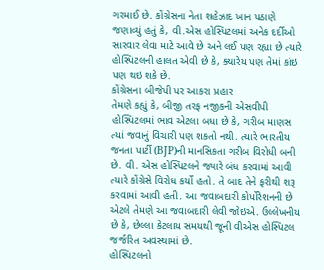ગરમાઈ છે. કોંગ્રેસના નેતા શહેઝાદ ખાન પઠાણે જણાવ્યું હતું કે, વી.એસ હોસ્પિટલમાં અનેક દર્દીઓ સારવાર લેવા માટે આવે છે અને લઈ પણ રહ્યા છે ત્યારે હોસ્પિટલની હાલત એવી છે કે, ક્યારેય પણ તેમાં કાંઇ પણ થઇ શકે છે.
કોંગ્રેસના બીજેપી પર આકરા પ્રહાર
તેમણે કહ્યું કે, બીજી તરફ નજીકની એસવીપી હોસ્પિટલમાં ભાવ એટલા બધા છે કે, ગરીબ માણસ ત્યાં જવાનું વિચારી પણ શકતો નથી. ત્યારે ભારતીય જનતા પાર્ટી (BJP)ની માનસિકતા ગરીબ વિરોધી બની છે. વી. એસ હોસ્પિટલને જ્યારે બંધ કરવામાં આવી ત્યારે કોંગ્રેસે વિરોધ કર્યો હતો. તે બાદ તેને ફરીથી શરૂ કરવામાં આવી હતી. આ જવાબદારી કોર્પોરેશનની છે એટલે તેમણે આ જવાબદારી લેવી જોઇએ. ઉલ્લેખનીય છે કે, છેલ્લા કેટલાય સમયથી જૂની વીએસ હોસ્પિટલ જર્જરિત અવસ્થામાં છે.
હોસ્પિટલનો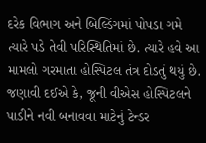દરેક વિભાગ અને બિલ્ડિંગમાં પોપડા ગમે ત્યારે પડે તેવી પરિસ્થિતિમાં છે. ત્યારે હવે આ મામલો ગરમાતા હોસ્પિટલ તંત્ર દોડતું થયું છે. જણાવી દઈએ કે, જૂની વીએસ હોસ્પિટલને પાડીને નવી બનાવવા માટેનું ટેન્ડર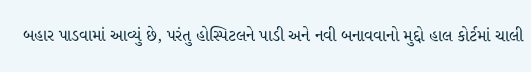બહાર પાડવામાં આવ્યું છે, પરંતુ હોસ્પિટલને પાડી અને નવી બનાવવાનો મુદ્દો હાલ કોર્ટમાં ચાલી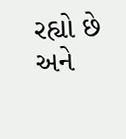રહ્યો છે અને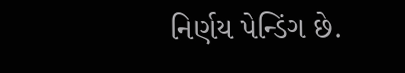નિર્ણય પેન્ડિંગ છે.